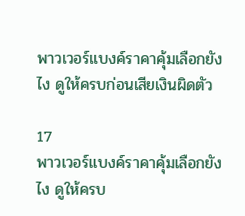พาวเวอร์แบงค์ราคาคุ้มเลือกยังไง ดูให้ครบก่อนเสียเงินผิดตัว

17
พาวเวอร์แบงค์ราคาคุ้มเลือกยังไง ดูให้ครบ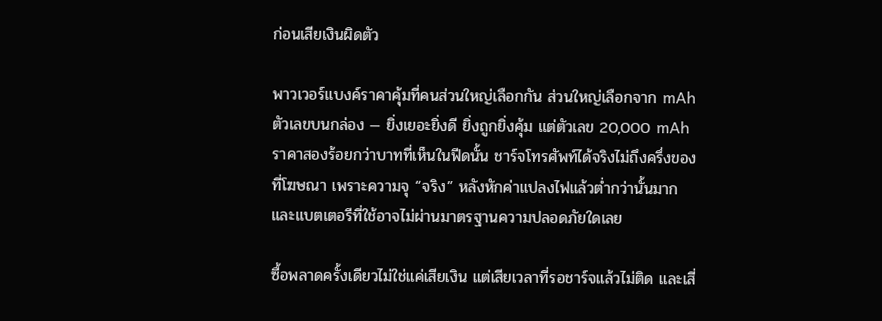ก่อนเสียเงินผิดตัว

พาวเวอร์แบงค์ราคาคุ้มที่คนส่วนใหญ่เลือกกัน ส่วนใหญ่เลือกจาก mAh ตัวเลขบนกล่อง — ยิ่งเยอะยิ่งดี ยิ่งถูกยิ่งคุ้ม แต่ตัวเลข 20,000 mAh ราคาสองร้อยกว่าบาทที่เห็นในฟีดนั้น ชาร์จโทรศัพท์ได้จริงไม่ถึงครึ่งของที่โฆษณา เพราะความจุ “จริง” หลังหักค่าแปลงไฟแล้วต่ำกว่านั้นมาก และแบตเตอรีที่ใช้อาจไม่ผ่านมาตรฐานความปลอดภัยใดเลย

ซื้อพลาดครั้งเดียวไม่ใช่แค่เสียเงิน แต่เสียเวลาที่รอชาร์จแล้วไม่ติด และเสี่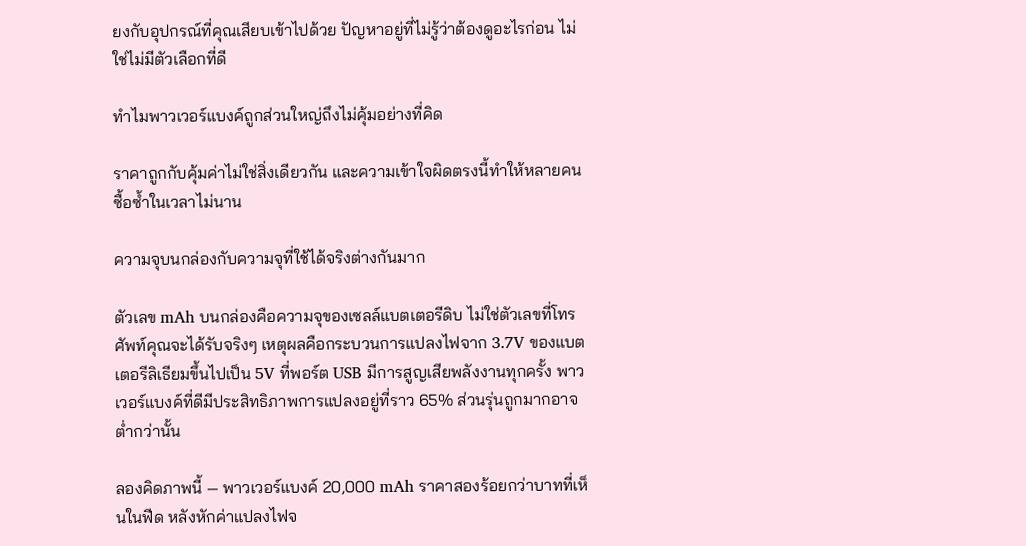ยงกับอุปกรณ์ที่คุณเสียบเข้าไปด้วย ปัญหาอยู่ที่ไม่รู้ว่าต้องดูอะไรก่อน ไม่ใช่ไม่มีตัวเลือกที่ดี

ทำไมพาวเวอร์แบงค์ถูกส่วนใหญ่ถึงไม่คุ้มอย่างที่คิด

ราคาถูกกับคุ้มค่าไม่ใช่สิ่งเดียวกัน และความเข้าใจผิดตรงนี้ทำให้หลายคนซื้อซ้ำในเวลาไม่นาน

ความจุบนกล่องกับความจุที่ใช้ได้จริงต่างกันมาก

ตัวเลข mAh บนกล่องคือความจุของเซลล์แบตเตอรีดิบ ไม่ใช่ตัวเลขที่โทรศัพท์คุณจะได้รับจริงๆ เหตุผลคือกระบวนการแปลงไฟจาก 3.7V ของแบตเตอรีลิเธียมขึ้นไปเป็น 5V ที่พอร์ต USB มีการสูญเสียพลังงานทุกครั้ง พาวเวอร์แบงค์ที่ดีมีประสิทธิภาพการแปลงอยู่ที่ราว 65% ส่วนรุ่นถูกมากอาจต่ำกว่านั้น

ลองคิดภาพนี้ — พาวเวอร์แบงค์ 20,000 mAh ราคาสองร้อยกว่าบาทที่เห็นในฟีด หลังหักค่าแปลงไฟจ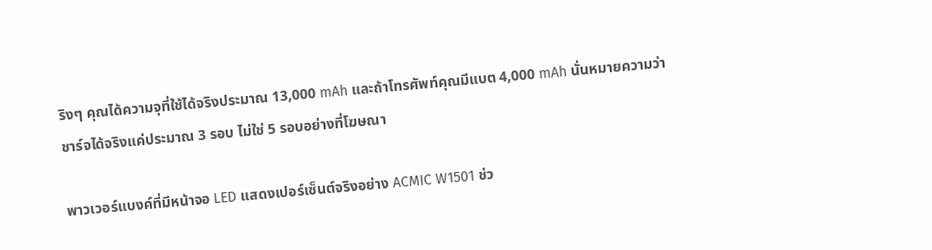ริงๆ คุณได้ความจุที่ใช้ได้จริงประมาณ 13,000 mAh และถ้าโทรศัพท์คุณมีแบต 4,000 mAh นั่นหมายความว่าชาร์จได้จริงแค่ประมาณ 3 รอบ ไม่ใช่ 5 รอบอย่างที่โฆษณา

พาวเวอร์แบงค์ที่มีหน้าจอ LED แสดงเปอร์เซ็นต์จริงอย่าง ACMIC W1501 ช่ว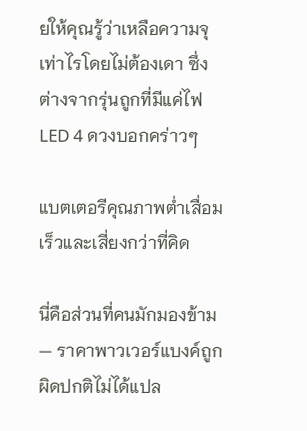ยให้คุณรู้ว่าเหลือความจุเท่าไรโดยไม่ต้องเดา ซึ่งต่างจากรุ่นถูกที่มีแค่ไฟ LED 4 ดวงบอกคร่าวๆ

แบตเตอรีคุณภาพต่ำเสื่อมเร็วและเสี่ยงกว่าที่คิด

นี่คือส่วนที่คนมักมองข้าม — ราคาพาวเวอร์แบงค์ถูกผิดปกติไม่ได้แปล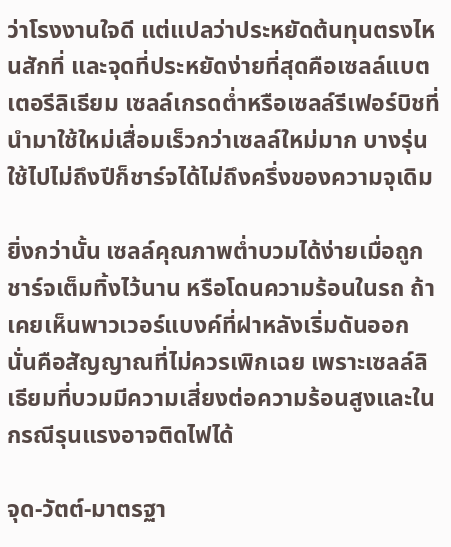ว่าโรงงานใจดี แต่แปลว่าประหยัดต้นทุนตรงไหนสักที่ และจุดที่ประหยัดง่ายที่สุดคือเซลล์แบตเตอรีลิเธียม เซลล์เกรดต่ำหรือเซลล์รีเฟอร์บิชที่นำมาใช้ใหม่เสื่อมเร็วกว่าเซลล์ใหม่มาก บางรุ่นใช้ไปไม่ถึงปีก็ชาร์จได้ไม่ถึงครึ่งของความจุเดิม

ยิ่งกว่านั้น เซลล์คุณภาพต่ำบวมได้ง่ายเมื่อถูกชาร์จเต็มทิ้งไว้นาน หรือโดนความร้อนในรถ ถ้าเคยเห็นพาวเวอร์แบงค์ที่ฝาหลังเริ่มดันออก นั่นคือสัญญาณที่ไม่ควรเพิกเฉย เพราะเซลล์ลิเธียมที่บวมมีความเสี่ยงต่อความร้อนสูงและในกรณีรุนแรงอาจติดไฟได้

จุด-วัตต์-มาตรฐา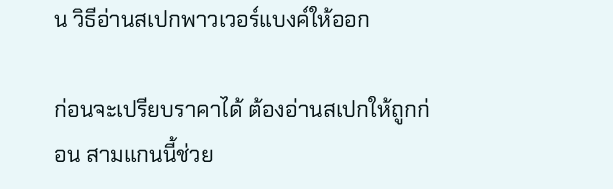น วิธีอ่านสเปกพาวเวอร์แบงค์ให้ออก

ก่อนจะเปรียบราคาได้ ต้องอ่านสเปกให้ถูกก่อน สามแกนนี้ช่วย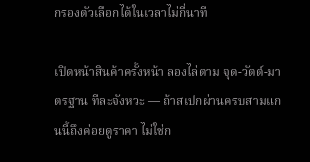กรองตัวเลือกได้ในเวลาไม่กี่นาที

เปิดหน้าสินค้าครั้งหน้า ลองไล่ตาม จุด-วัตต์-มาตรฐาน ทีละจังหวะ — ถ้าสเปกผ่านครบสามแกนนี้ถึงค่อยดูราคา ไม่ใช่ก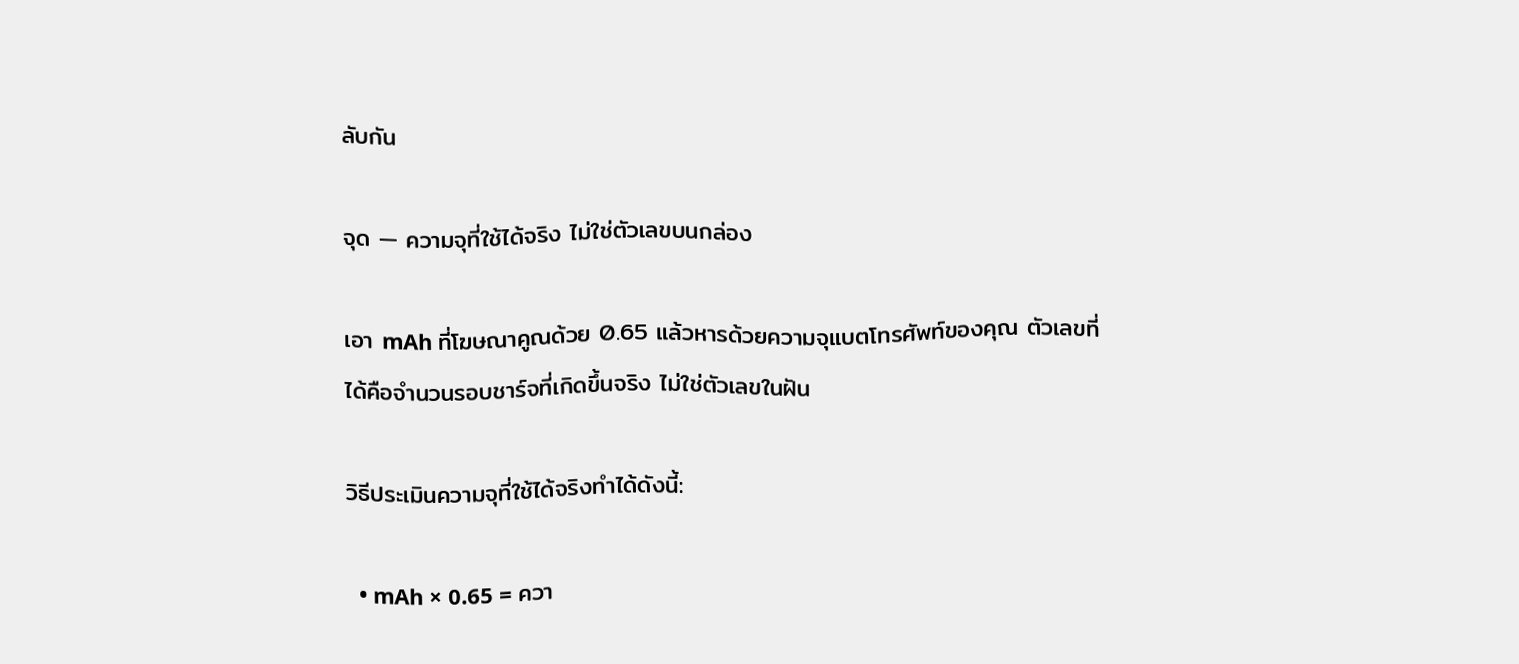ลับกัน

จุด — ความจุที่ใช้ได้จริง ไม่ใช่ตัวเลขบนกล่อง

เอา mAh ที่โฆษณาคูณด้วย 0.65 แล้วหารด้วยความจุแบตโทรศัพท์ของคุณ ตัวเลขที่ได้คือจำนวนรอบชาร์จที่เกิดขึ้นจริง ไม่ใช่ตัวเลขในฝัน

วิธีประเมินความจุที่ใช้ได้จริงทำได้ดังนี้:

  • mAh × 0.65 = ควา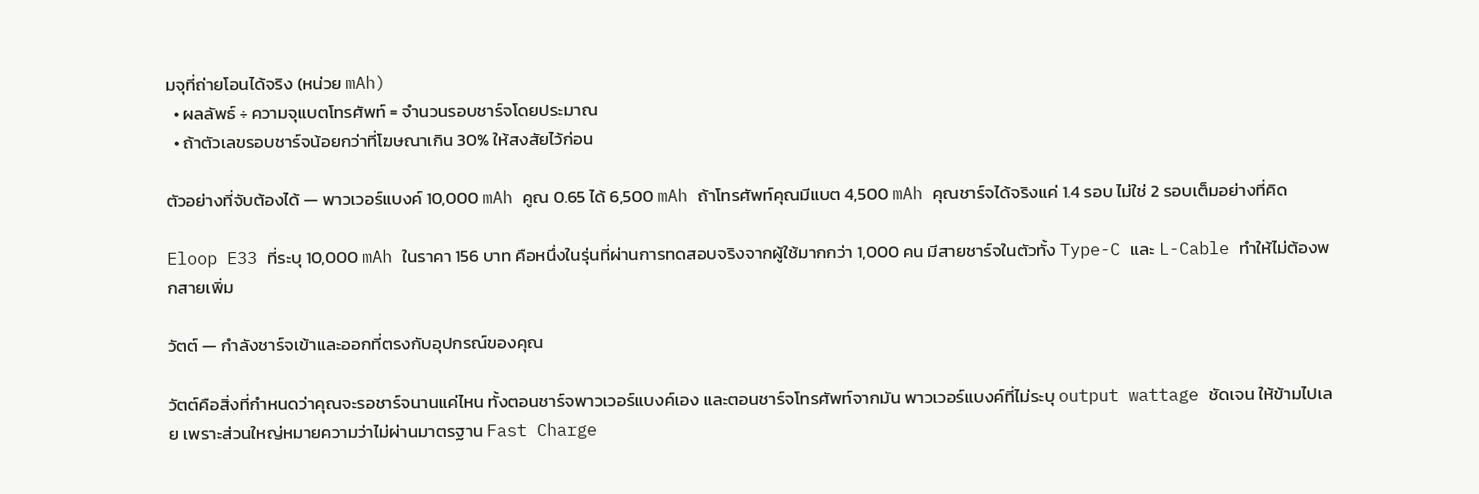มจุที่ถ่ายโอนได้จริง (หน่วย mAh)
  • ผลลัพธ์ ÷ ความจุแบตโทรศัพท์ = จำนวนรอบชาร์จโดยประมาณ
  • ถ้าตัวเลขรอบชาร์จน้อยกว่าที่โฆษณาเกิน 30% ให้สงสัยไว้ก่อน

ตัวอย่างที่จับต้องได้ — พาวเวอร์แบงค์ 10,000 mAh คูณ 0.65 ได้ 6,500 mAh ถ้าโทรศัพท์คุณมีแบต 4,500 mAh คุณชาร์จได้จริงแค่ 1.4 รอบ ไม่ใช่ 2 รอบเต็มอย่างที่คิด

Eloop E33 ที่ระบุ 10,000 mAh ในราคา 156 บาท คือหนึ่งในรุ่นที่ผ่านการทดสอบจริงจากผู้ใช้มากกว่า 1,000 คน มีสายชาร์จในตัวทั้ง Type-C และ L-Cable ทำให้ไม่ต้องพกสายเพิ่ม

วัตต์ — กำลังชาร์จเข้าและออกที่ตรงกับอุปกรณ์ของคุณ

วัตต์คือสิ่งที่กำหนดว่าคุณจะรอชาร์จนานแค่ไหน ทั้งตอนชาร์จพาวเวอร์แบงค์เอง และตอนชาร์จโทรศัพท์จากมัน พาวเวอร์แบงค์ที่ไม่ระบุ output wattage ชัดเจน ให้ข้ามไปเลย เพราะส่วนใหญ่หมายความว่าไม่ผ่านมาตรฐาน Fast Charge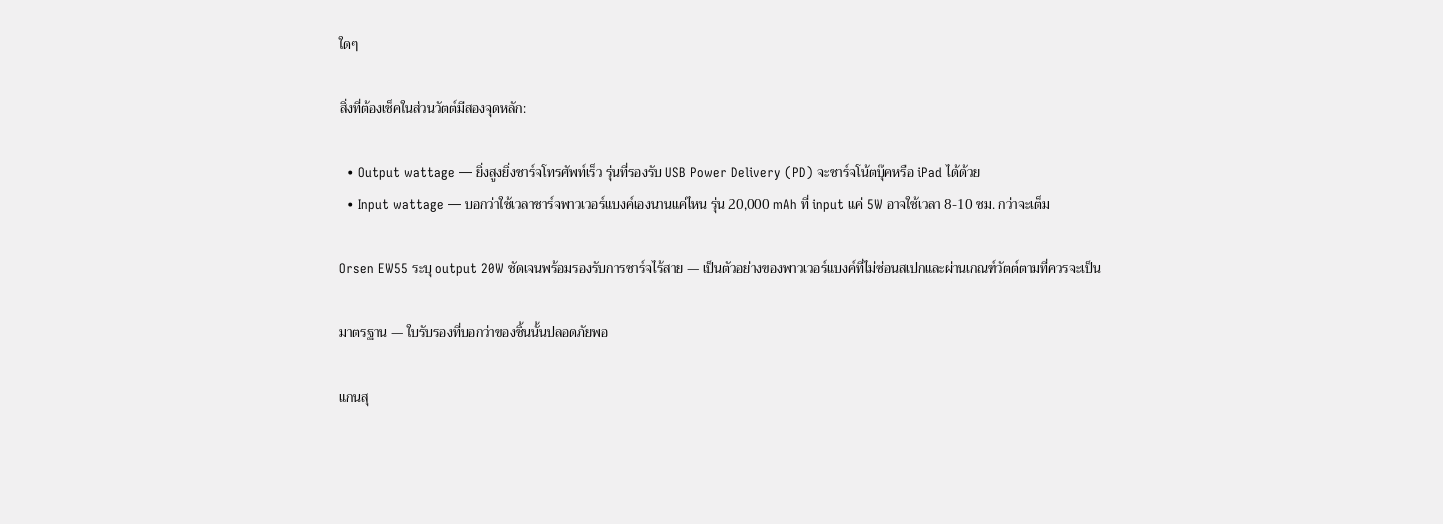ใดๆ

สิ่งที่ต้องเช็คในส่วนวัตต์มีสองจุดหลัก:

  • Output wattage — ยิ่งสูงยิ่งชาร์จโทรศัพท์เร็ว รุ่นที่รองรับ USB Power Delivery (PD) จะชาร์จโน้ตบุ๊คหรือ iPad ได้ด้วย
  • Input wattage — บอกว่าใช้เวลาชาร์จพาวเวอร์แบงค์เองนานแค่ไหน รุ่น 20,000 mAh ที่ input แค่ 5W อาจใช้เวลา 8-10 ชม. กว่าจะเต็ม

Orsen EW55 ระบุ output 20W ชัดเจนพร้อมรองรับการชาร์จไร้สาย — เป็นตัวอย่างของพาวเวอร์แบงค์ที่ไม่ซ่อนสเปกและผ่านเกณฑ์วัตต์ตามที่ควรจะเป็น

มาตรฐาน — ใบรับรองที่บอกว่าของชิ้นนั้นปลอดภัยพอ

แกนสุ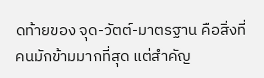ดท้ายของ จุด-วัตต์-มาตรฐาน คือสิ่งที่คนมักข้ามมากที่สุด แต่สำคัญ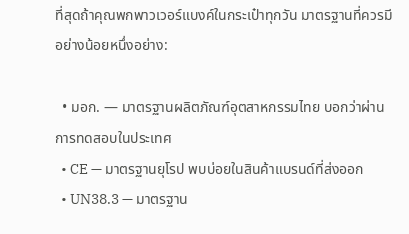ที่สุดถ้าคุณพกพาวเวอร์แบงค์ในกระเป๋าทุกวัน มาตรฐานที่ควรมีอย่างน้อยหนึ่งอย่าง:

  • มอก. — มาตรฐานผลิตภัณฑ์อุตสาหกรรมไทย บอกว่าผ่านการทดสอบในประเทศ
  • CE — มาตรฐานยุโรป พบบ่อยในสินค้าแบรนด์ที่ส่งออก
  • UN38.3 — มาตรฐาน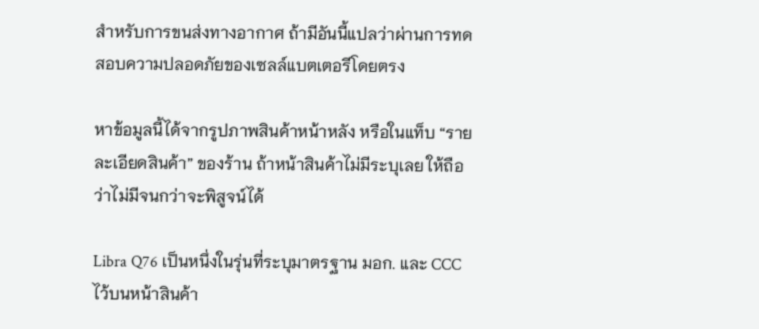สำหรับการขนส่งทางอากาศ ถ้ามีอันนี้แปลว่าผ่านการทดสอบความปลอดภัยของเซลล์แบตเตอรีโดยตรง

หาข้อมูลนี้ได้จากรูปภาพสินค้าหน้าหลัง หรือในแท็บ “รายละเอียดสินค้า” ของร้าน ถ้าหน้าสินค้าไม่มีระบุเลย ให้ถือว่าไม่มีจนกว่าจะพิสูจน์ได้

Libra Q76 เป็นหนึ่งในรุ่นที่ระบุมาตรฐาน มอก. และ CCC ไว้บนหน้าสินค้า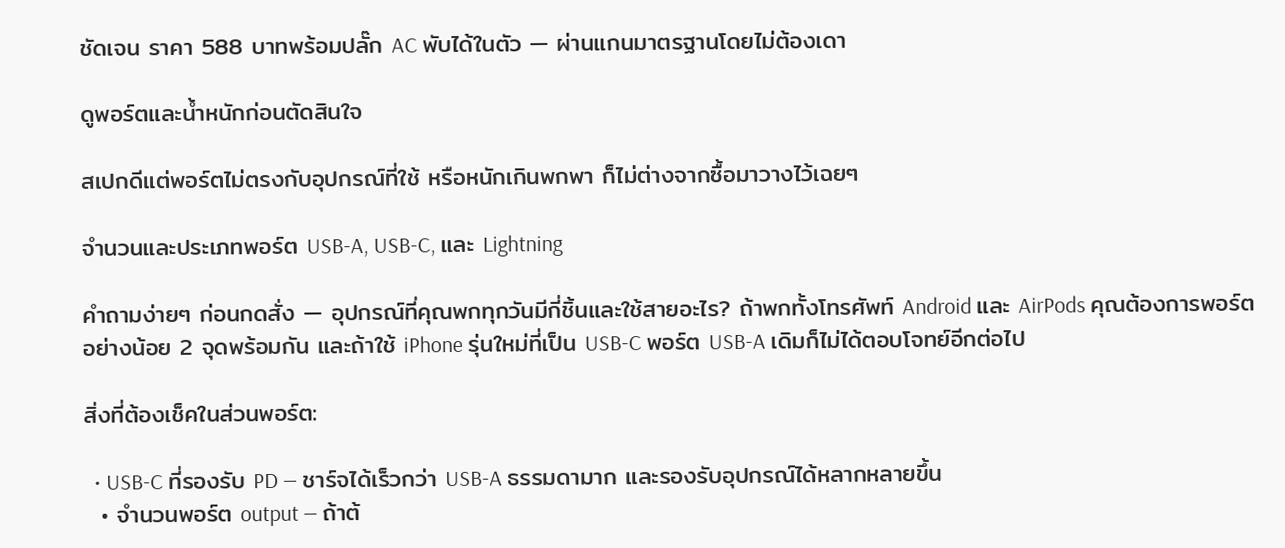ชัดเจน ราคา 588 บาทพร้อมปลั๊ก AC พับได้ในตัว — ผ่านแกนมาตรฐานโดยไม่ต้องเดา

ดูพอร์ตและน้ำหนักก่อนตัดสินใจ

สเปกดีแต่พอร์ตไม่ตรงกับอุปกรณ์ที่ใช้ หรือหนักเกินพกพา ก็ไม่ต่างจากซื้อมาวางไว้เฉยๆ

จำนวนและประเภทพอร์ต USB-A, USB-C, และ Lightning

คำถามง่ายๆ ก่อนกดสั่ง — อุปกรณ์ที่คุณพกทุกวันมีกี่ชิ้นและใช้สายอะไร? ถ้าพกทั้งโทรศัพท์ Android และ AirPods คุณต้องการพอร์ตอย่างน้อย 2 จุดพร้อมกัน และถ้าใช้ iPhone รุ่นใหม่ที่เป็น USB-C พอร์ต USB-A เดิมก็ไม่ได้ตอบโจทย์อีกต่อไป

สิ่งที่ต้องเช็คในส่วนพอร์ต:

  • USB-C ที่รองรับ PD — ชาร์จได้เร็วกว่า USB-A ธรรมดามาก และรองรับอุปกรณ์ได้หลากหลายขึ้น
  • จำนวนพอร์ต output — ถ้าต้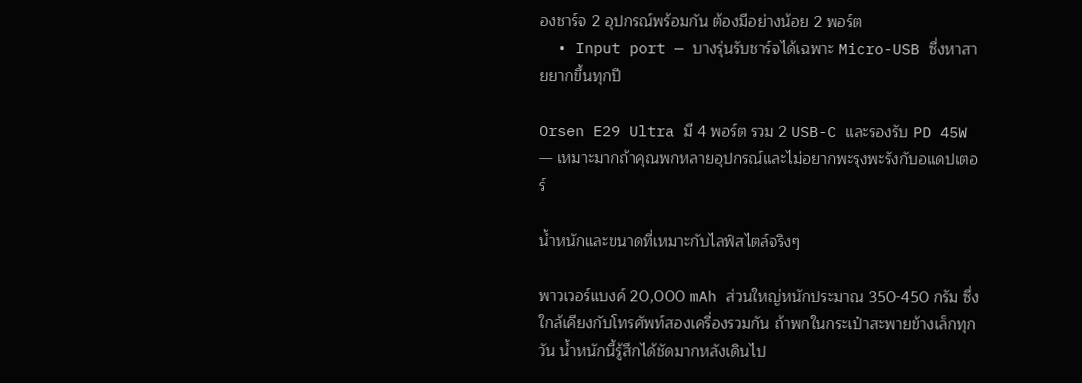องชาร์จ 2 อุปกรณ์พร้อมกัน ต้องมีอย่างน้อย 2 พอร์ต
  • Input port — บางรุ่นรับชาร์จได้เฉพาะ Micro-USB ซึ่งหาสายยากขึ้นทุกปี

Orsen E29 Ultra มี 4 พอร์ต รวม 2 USB-C และรองรับ PD 45W — เหมาะมากถ้าคุณพกหลายอุปกรณ์และไม่อยากพะรุงพะรังกับอแดปเตอร์

น้ำหนักและขนาดที่เหมาะกับไลฟ์สไตล์จริงๆ

พาวเวอร์แบงค์ 20,000 mAh ส่วนใหญ่หนักประมาณ 350-450 กรัม ซึ่งใกล้เคียงกับโทรศัพท์สองเครื่องรวมกัน ถ้าพกในกระเป๋าสะพายข้างเล็กทุกวัน น้ำหนักนี้รู้สึกได้ชัดมากหลังเดินไป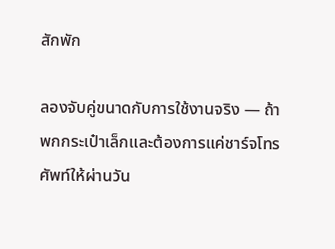สักพัก

ลองจับคู่ขนาดกับการใช้งานจริง — ถ้าพกกระเป๋าเล็กและต้องการแค่ชาร์จโทรศัพท์ให้ผ่านวัน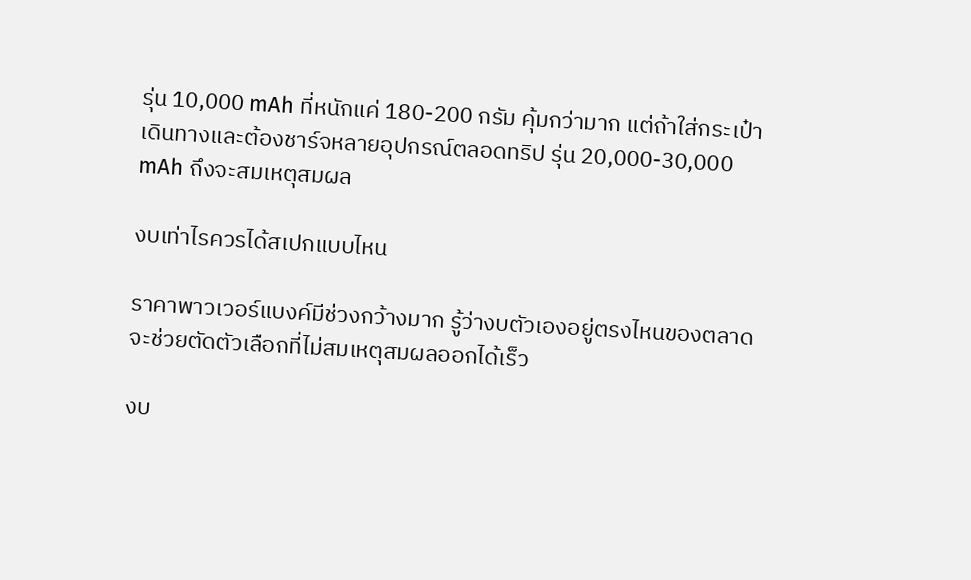รุ่น 10,000 mAh ที่หนักแค่ 180-200 กรัม คุ้มกว่ามาก แต่ถ้าใส่กระเป๋าเดินทางและต้องชาร์จหลายอุปกรณ์ตลอดทริป รุ่น 20,000-30,000 mAh ถึงจะสมเหตุสมผล

งบเท่าไรควรได้สเปกแบบไหน

ราคาพาวเวอร์แบงค์มีช่วงกว้างมาก รู้ว่างบตัวเองอยู่ตรงไหนของตลาดจะช่วยตัดตัวเลือกที่ไม่สมเหตุสมผลออกได้เร็ว

งบ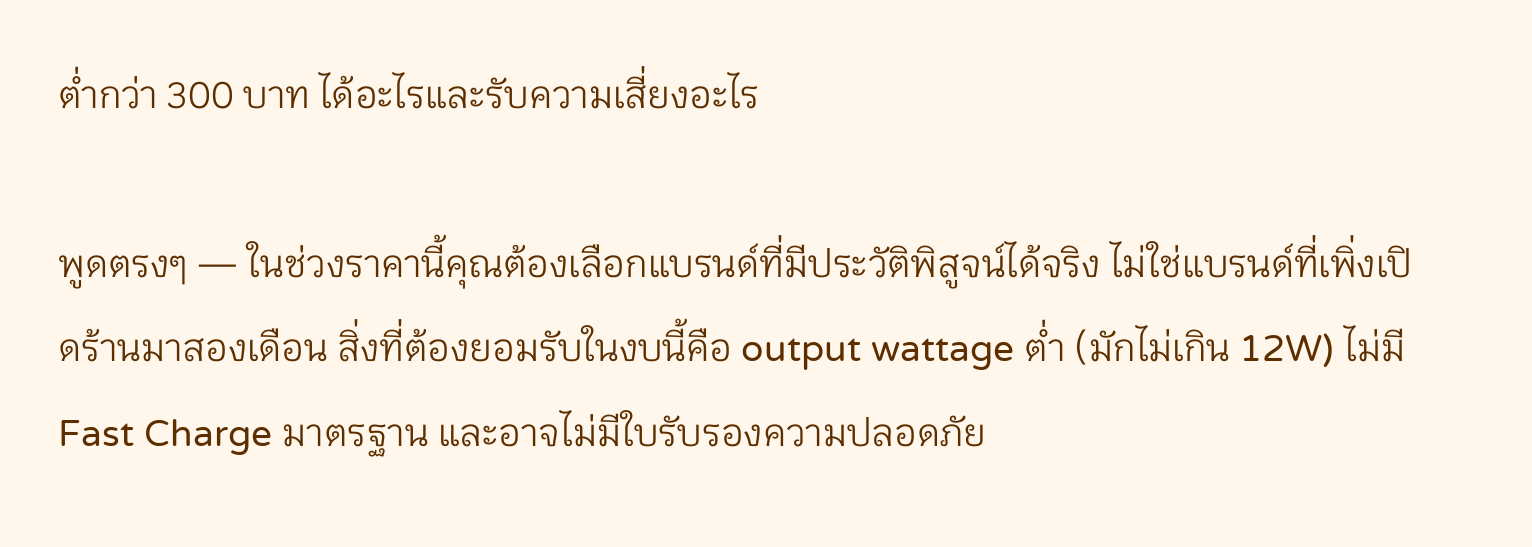ต่ำกว่า 300 บาท ได้อะไรและรับความเสี่ยงอะไร

พูดตรงๆ — ในช่วงราคานี้คุณต้องเลือกแบรนด์ที่มีประวัติพิสูจน์ได้จริง ไม่ใช่แบรนด์ที่เพิ่งเปิดร้านมาสองเดือน สิ่งที่ต้องยอมรับในงบนี้คือ output wattage ต่ำ (มักไม่เกิน 12W) ไม่มี Fast Charge มาตรฐาน และอาจไม่มีใบรับรองความปลอดภัย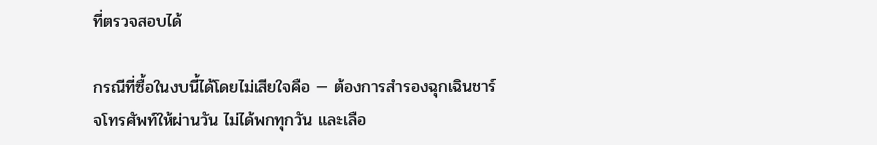ที่ตรวจสอบได้

กรณีที่ซื้อในงบนี้ได้โดยไม่เสียใจคือ — ต้องการสำรองฉุกเฉินชาร์จโทรศัพท์ให้ผ่านวัน ไม่ได้พกทุกวัน และเลือ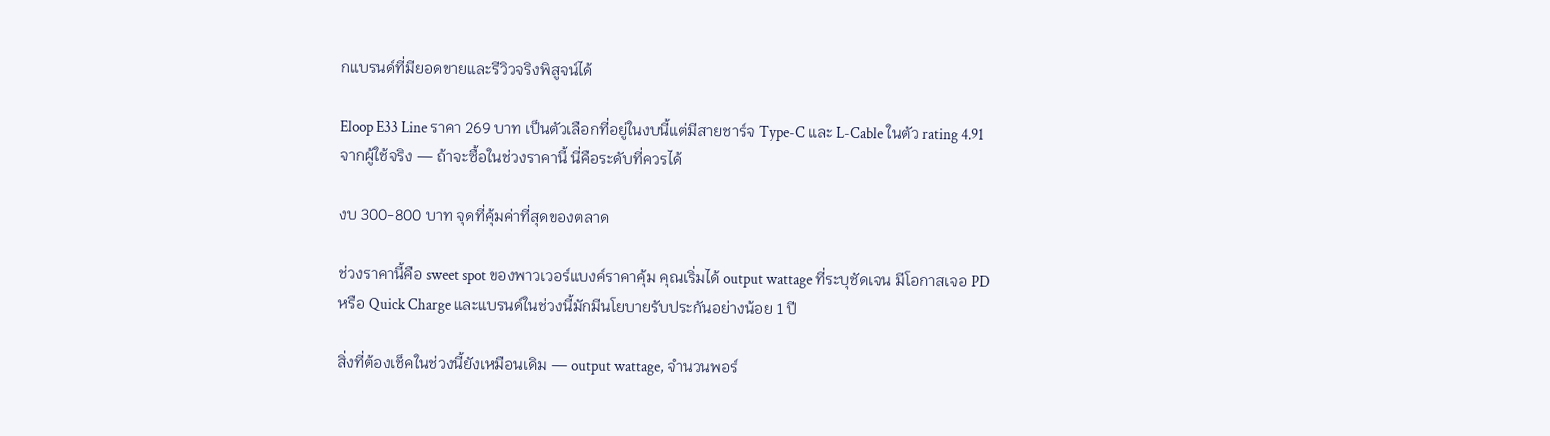กแบรนด์ที่มียอดขายและรีวิวจริงพิสูจน์ได้

Eloop E33 Line ราคา 269 บาท เป็นตัวเลือกที่อยู่ในงบนี้แต่มีสายชาร์จ Type-C และ L-Cable ในตัว rating 4.91 จากผู้ใช้จริง — ถ้าจะซื้อในช่วงราคานี้ นี่คือระดับที่ควรได้

งบ 300-800 บาท จุดที่คุ้มค่าที่สุดของตลาด

ช่วงราคานี้คือ sweet spot ของพาวเวอร์แบงค์ราคาคุ้ม คุณเริ่มได้ output wattage ที่ระบุชัดเจน มีโอกาสเจอ PD หรือ Quick Charge และแบรนด์ในช่วงนี้มักมีนโยบายรับประกันอย่างน้อย 1 ปี

สิ่งที่ต้องเช็คในช่วงนี้ยังเหมือนเดิม — output wattage, จำนวนพอร์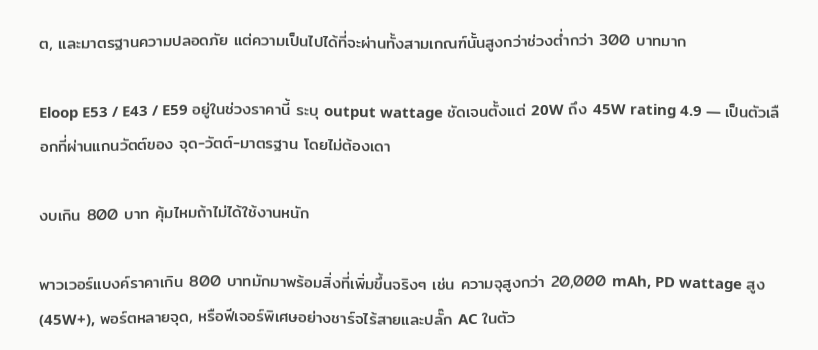ต, และมาตรฐานความปลอดภัย แต่ความเป็นไปได้ที่จะผ่านทั้งสามเกณฑ์นั้นสูงกว่าช่วงต่ำกว่า 300 บาทมาก

Eloop E53 / E43 / E59 อยู่ในช่วงราคานี้ ระบุ output wattage ชัดเจนตั้งแต่ 20W ถึง 45W rating 4.9 — เป็นตัวเลือกที่ผ่านแกนวัตต์ของ จุด-วัตต์-มาตรฐาน โดยไม่ต้องเดา

งบเกิน 800 บาท คุ้มไหมถ้าไม่ได้ใช้งานหนัก

พาวเวอร์แบงค์ราคาเกิน 800 บาทมักมาพร้อมสิ่งที่เพิ่มขึ้นจริงๆ เช่น ความจุสูงกว่า 20,000 mAh, PD wattage สูง (45W+), พอร์ตหลายจุด, หรือฟีเจอร์พิเศษอย่างชาร์จไร้สายและปลั๊ก AC ในตัว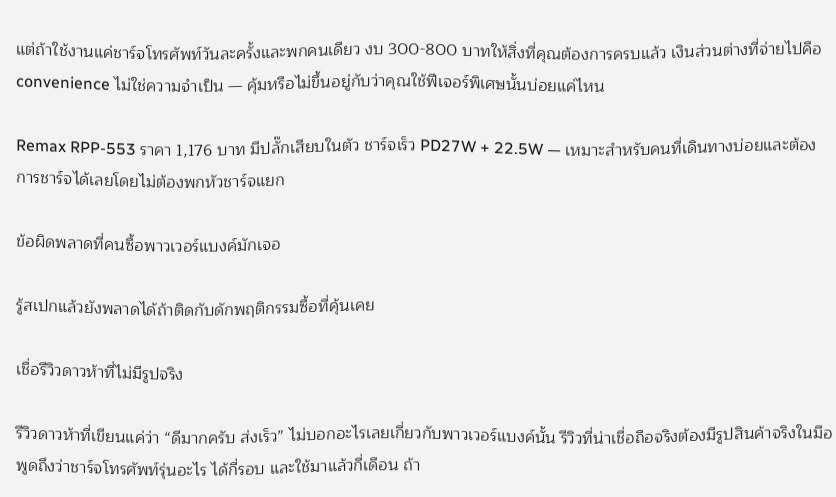แต่ถ้าใช้งานแค่ชาร์จโทรศัพท์วันละครั้งและพกคนเดียว งบ 300-800 บาทให้สิ่งที่คุณต้องการครบแล้ว เงินส่วนต่างที่จ่ายไปคือ convenience ไม่ใช่ความจำเป็น — คุ้มหรือไม่ขึ้นอยู่กับว่าคุณใช้ฟีเจอร์พิเศษนั้นบ่อยแค่ไหน

Remax RPP-553 ราคา 1,176 บาท มีปลั๊กเสียบในตัว ชาร์จเร็ว PD27W + 22.5W — เหมาะสำหรับคนที่เดินทางบ่อยและต้องการชาร์จได้เลยโดยไม่ต้องพกหัวชาร์จแยก

ข้อผิดพลาดที่คนซื้อพาวเวอร์แบงค์มักเจอ

รู้สเปกแล้วยังพลาดได้ถ้าติดกับดักพฤติกรรมซื้อที่คุ้นเคย

เชื่อรีวิวดาวห้าที่ไม่มีรูปจริง

รีวิวดาวห้าที่เขียนแค่ว่า “ดีมากครับ ส่งเร็ว” ไม่บอกอะไรเลยเกี่ยวกับพาวเวอร์แบงค์นั้น รีวิวที่น่าเชื่อถือจริงต้องมีรูปสินค้าจริงในมือ พูดถึงว่าชาร์จโทรศัพท์รุ่นอะไร ได้กี่รอบ และใช้มาแล้วกี่เดือน ถ้า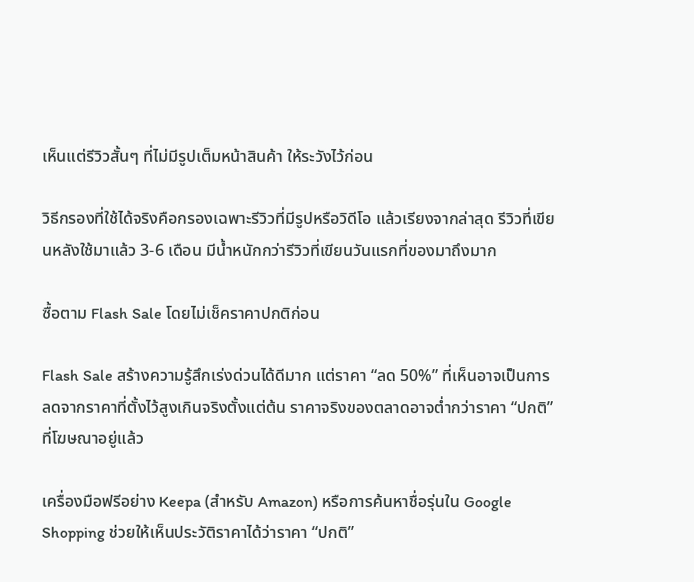เห็นแต่รีวิวสั้นๆ ที่ไม่มีรูปเต็มหน้าสินค้า ให้ระวังไว้ก่อน

วิธีกรองที่ใช้ได้จริงคือกรองเฉพาะรีวิวที่มีรูปหรือวิดีโอ แล้วเรียงจากล่าสุด รีวิวที่เขียนหลังใช้มาแล้ว 3-6 เดือน มีน้ำหนักกว่ารีวิวที่เขียนวันแรกที่ของมาถึงมาก

ซื้อตาม Flash Sale โดยไม่เช็คราคาปกติก่อน

Flash Sale สร้างความรู้สึกเร่งด่วนได้ดีมาก แต่ราคา “ลด 50%” ที่เห็นอาจเป็นการลดจากราคาที่ตั้งไว้สูงเกินจริงตั้งแต่ต้น ราคาจริงของตลาดอาจต่ำกว่าราคา “ปกติ” ที่โฆษณาอยู่แล้ว

เครื่องมือฟรีอย่าง Keepa (สำหรับ Amazon) หรือการค้นหาชื่อรุ่นใน Google Shopping ช่วยให้เห็นประวัติราคาได้ว่าราคา “ปกติ”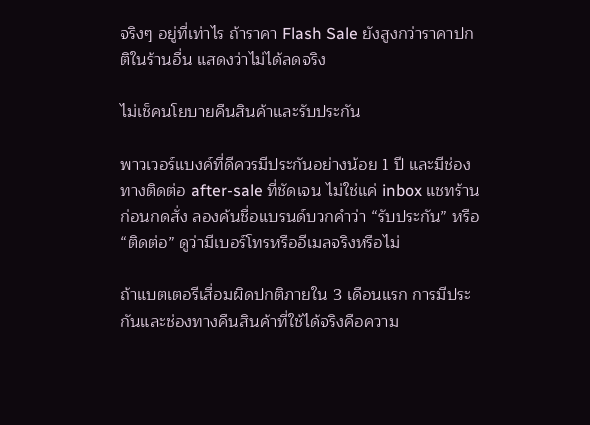จริงๆ อยู่ที่เท่าไร ถ้าราคา Flash Sale ยังสูงกว่าราคาปกติในร้านอื่น แสดงว่าไม่ได้ลดจริง

ไม่เช็คนโยบายคืนสินค้าและรับประกัน

พาวเวอร์แบงค์ที่ดีควรมีประกันอย่างน้อย 1 ปี และมีช่องทางติดต่อ after-sale ที่ชัดเจน ไม่ใช่แค่ inbox แชทร้าน ก่อนกดสั่ง ลองค้นชื่อแบรนด์บวกคำว่า “รับประกัน” หรือ “ติดต่อ” ดูว่ามีเบอร์โทรหรืออีเมลจริงหรือไม่

ถ้าแบตเตอรีเสื่อมผิดปกติภายใน 3 เดือนแรก การมีประกันและช่องทางคืนสินค้าที่ใช้ได้จริงคือความ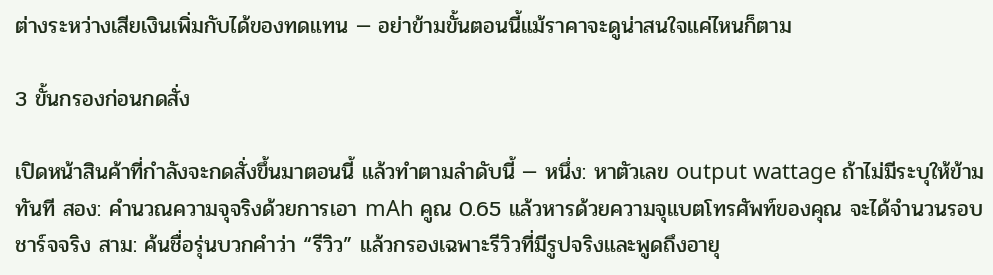ต่างระหว่างเสียเงินเพิ่มกับได้ของทดแทน — อย่าข้ามขั้นตอนนี้แม้ราคาจะดูน่าสนใจแค่ไหนก็ตาม

3 ขั้นกรองก่อนกดสั่ง

เปิดหน้าสินค้าที่กำลังจะกดสั่งขึ้นมาตอนนี้ แล้วทำตามลำดับนี้ — หนึ่ง: หาตัวเลข output wattage ถ้าไม่มีระบุให้ข้ามทันที สอง: คำนวณความจุจริงด้วยการเอา mAh คูณ 0.65 แล้วหารด้วยความจุแบตโทรศัพท์ของคุณ จะได้จำนวนรอบชาร์จจริง สาม: ค้นชื่อรุ่นบวกคำว่า “รีวิว” แล้วกรองเฉพาะรีวิวที่มีรูปจริงและพูดถึงอายุ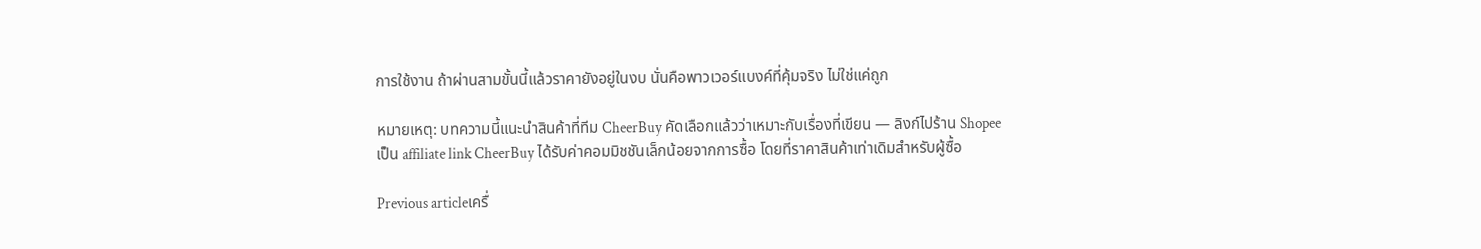การใช้งาน ถ้าผ่านสามขั้นนี้แล้วราคายังอยู่ในงบ นั่นคือพาวเวอร์แบงค์ที่คุ้มจริง ไม่ใช่แค่ถูก

หมายเหตุ: บทความนี้แนะนำสินค้าที่ทีม CheerBuy คัดเลือกแล้วว่าเหมาะกับเรื่องที่เขียน — ลิงก์ไปร้าน Shopee เป็น affiliate link CheerBuy ได้รับค่าคอมมิชชันเล็กน้อยจากการซื้อ โดยที่ราคาสินค้าเท่าเดิมสำหรับผู้ซื้อ

Previous articleเครื่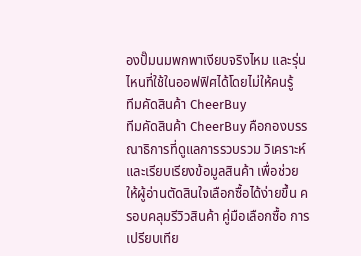องปั๊มนมพกพาเงียบจริงไหม และรุ่นไหนที่ใช้ในออฟฟิศได้โดยไม่ให้คนรู้
ทีมคัดสินค้า CheerBuy
ทีมคัดสินค้า CheerBuy คือกองบรรณาธิการที่ดูแลการรวบรวม วิเคราะห์ และเรียบเรียงข้อมูลสินค้า เพื่อช่วยให้ผู้อ่านตัดสินใจเลือกซื้อได้ง่ายขึ้น ครอบคลุมรีวิวสินค้า คู่มือเลือกซื้อ การเปรียบเทีย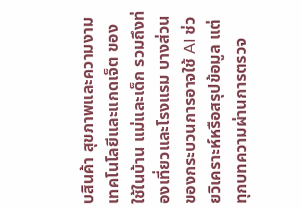บสินค้า สุขภาพและความงาม เทคโนโลยีและแกดเจ็ต ของใช้ในบ้าน แม่และเด็ก รวมถึงท่องเที่ยวและโรงแรม บางส่วนของกระบวนการอาจใช้ AI ช่วยวิเคราะห์หรือสรุปข้อมูล แต่ทุกบทความผ่านการตรวจ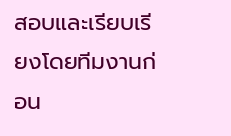สอบและเรียบเรียงโดยทีมงานก่อน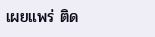เผยแพร่ ติด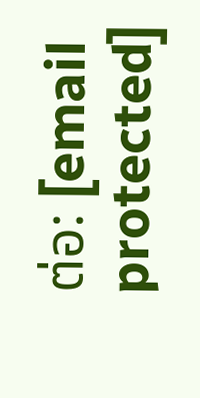ต่อ: [email protected]